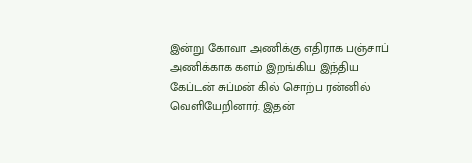இன்று கோவா அணிக்கு எதிராக பஞ்சாப் அணிக்காக களம் இறங்கிய இந்திய கேப்டன் சுப்மன் கில் சொற்ப ரன்னில் வெளியேறினார். இதன்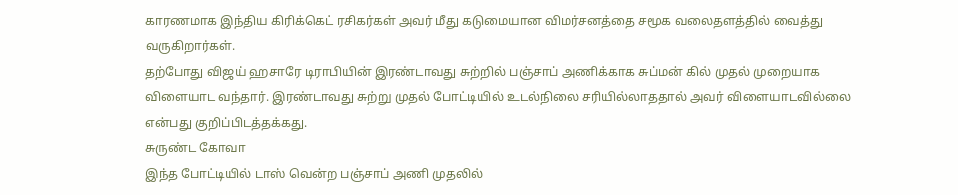காரணமாக இந்திய கிரிக்கெட் ரசிகர்கள் அவர் மீது கடுமையான விமர்சனத்தை சமூக வலைதளத்தில் வைத்து வருகிறார்கள்.
தற்போது விஜய் ஹசாரே டிராபியின் இரண்டாவது சுற்றில் பஞ்சாப் அணிக்காக சுப்மன் கில் முதல் முறையாக விளையாட வந்தார். இரண்டாவது சுற்று முதல் போட்டியில் உடல்நிலை சரியில்லாததால் அவர் விளையாடவில்லை என்பது குறிப்பிடத்தக்கது.
சுருண்ட கோவா
இந்த போட்டியில் டாஸ் வென்ற பஞ்சாப் அணி முதலில்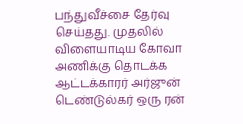பந்துவீச்சை தேர்வு செய்தது. முதலில் விளையாடிய கோவா அணிக்கு தொடக்க ஆட்டக்காரர் அர்ஜுன் டெண்டுல்கர் ஒரு ரன்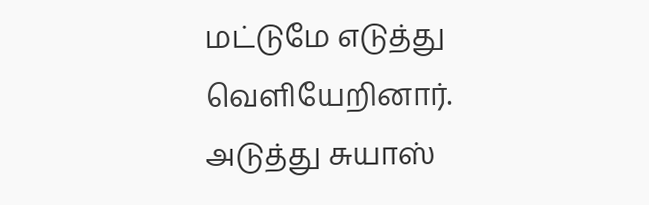மட்டுமே எடுத்து வெளியேறினார். அடுத்து சுயாஸ்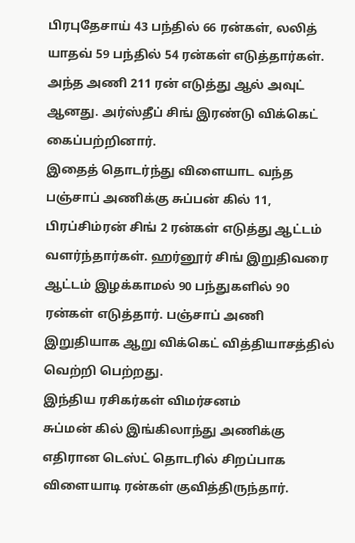பிரபுதேசாய் 43 பந்தில் 66 ரன்கள், லலித் யாதவ் 59 பந்தில் 54 ரன்கள் எடுத்தார்கள். அந்த அணி 211 ரன் எடுத்து ஆல் அவுட் ஆனது. அர்ஸ்தீப் சிங் இரண்டு விக்கெட் கைப்பற்றினார்.
இதைத் தொடர்ந்து விளையாட வந்த பஞ்சாப் அணிக்கு சுப்பன் கில் 11, பிரப்சிம்ரன் சிங் 2 ரன்கள் எடுத்து ஆட்டம் வளர்ந்தார்கள். ஹர்னூர் சிங் இறுதிவரை ஆட்டம் இழக்காமல் 90 பந்துகளில் 90 ரன்கள் எடுத்தார். பஞ்சாப் அணி இறுதியாக ஆறு விக்கெட் வித்தியாசத்தில் வெற்றி பெற்றது.
இந்திய ரசிகர்கள் விமர்சனம்
சுப்மன் கில் இங்கிலாந்து அணிக்கு எதிரான டெஸ்ட் தொடரில் சிறப்பாக விளையாடி ரன்கள் குவித்திருந்தார்.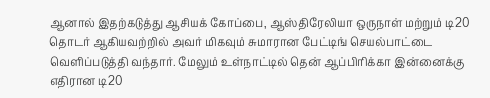ஆனால் இதற்கடுத்து ஆசியக் கோப்பை, ஆஸ்திரேலியா ஒருநாள் மற்றும் டி20 தொடர் ஆகியவற்றில் அவர் மிகவும் சுமாரான பேட்டிங் செயல்பாட்டை வெளிப்படுத்தி வந்தார். மேலும் உள்நாட்டில் தென் ஆப்பிரிக்கா இன்னைக்கு எதிரான டி20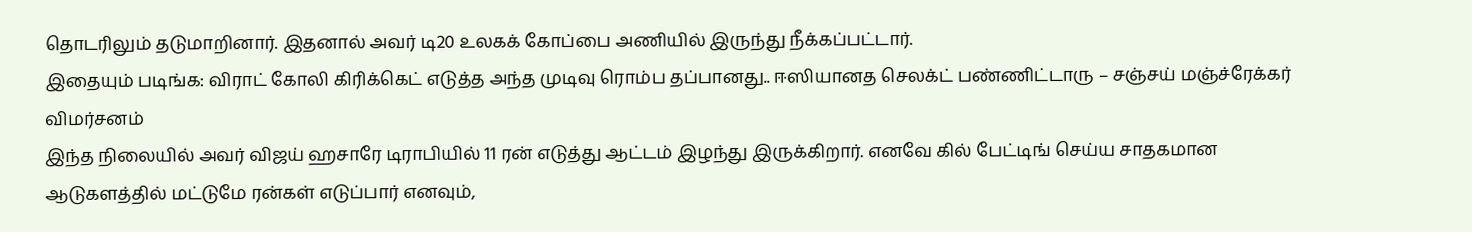தொடரிலும் தடுமாறினார். இதனால் அவர் டி20 உலகக் கோப்பை அணியில் இருந்து நீக்கப்பட்டார்.
இதையும் படிங்க: விராட் கோலி கிரிக்கெட் எடுத்த அந்த முடிவு ரொம்ப தப்பானது.. ஈஸியானத செலக்ட் பண்ணிட்டாரு – சஞ்சய் மஞ்ச்ரேக்கர் விமர்சனம்
இந்த நிலையில் அவர் விஜய் ஹசாரே டிராபியில் 11 ரன் எடுத்து ஆட்டம் இழந்து இருக்கிறார். எனவே கில் பேட்டிங் செய்ய சாதகமான ஆடுகளத்தில் மட்டுமே ரன்கள் எடுப்பார் எனவும்,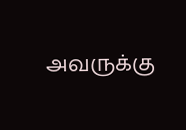அவருக்கு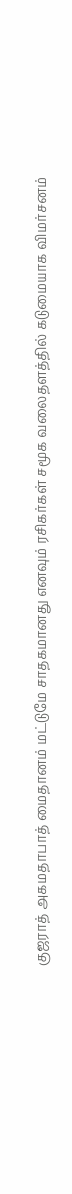குஜராத் அகமதாபாத் மைதானம் மட்டுமே சாதகமானது எனவும் ரசிகர்கள் சமூக வலைதளத்தில் கடுமையாக விமர்சனம்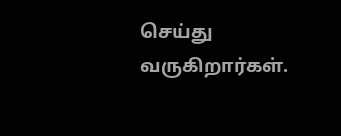செய்து வருகிறார்கள்.